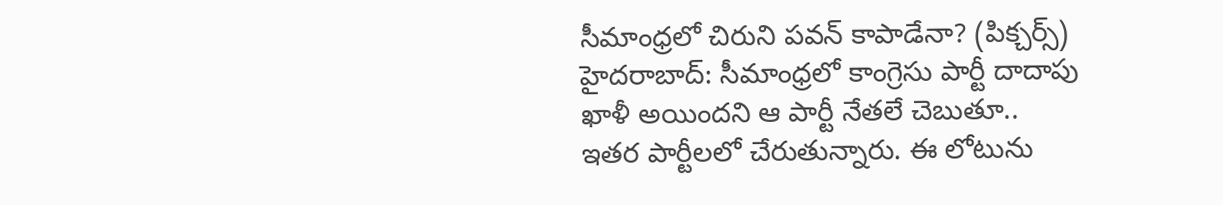సీమాంధ్రలో చిరుని పవన్ కాపాడేనా? (పిక్చర్స్)
హైదరాబాద్: సీమాంధ్రలో కాంగ్రెసు పార్టీ దాదాపు ఖాళీ అయిందని ఆ పార్టీ నేతలే చెబుతూ.. ఇతర పార్టీలలో చేరుతున్నారు. ఈ లోటును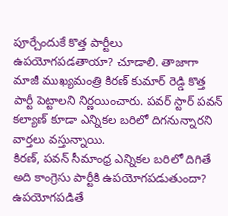పూర్చేందుకే కొత్త పార్టీలు ఉపయోగపడతాయా? చూడాలి. తాజాగా మాజీ ముఖ్యమంత్రి కిరణ్ కుమార్ రెడ్డి కొత్త పార్టీ పెట్టాలని నిర్ణయించారు. పవర్ స్టార్ పవన్ కల్యాణ్ కూడా ఎన్నికల బరిలో దిగనున్నారని వార్తలు వస్తున్నాయి.
కిరణ్, పవన్ సీమాంధ్ర ఎన్నికల బరిలో దిగితే అది కాంగ్రెసు పార్టీకి ఉపయోగపడుతుందా? ఉపయోగపడితే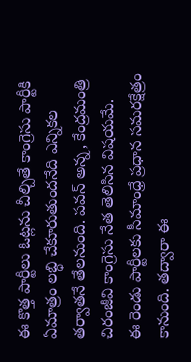ఈ కొత్త పార్టీలు ఓట్లను చీల్చితే కాంగ్రెసు పార్టీకి ఏమాత్రం లబ్ధి చేకూరుతుందనేది ఎన్నికల తర్వాతనే తేలనుంది. పవన్ అన్న, కేంద్రమంత్రి చిరంజీవి కాంగ్రెసు నేత తెలిసిన విషయమే.
ఈ రెండు పార్టీలకు సీమాంధ్రే ప్రధాన సమరక్షేత్రం కానుంది. తద్వారా ఈ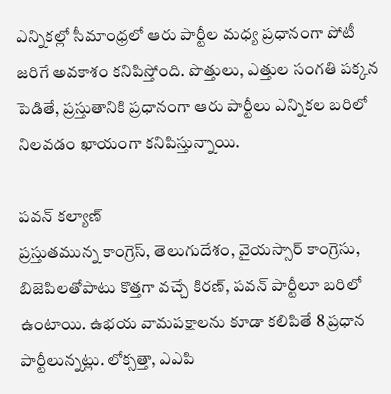ఎన్నికల్లో సీమాంధ్రలో ఆరు పార్టీల మధ్య ప్రధానంగా పోటీ జరిగే అవకాశం కనిపిస్తోంది. పొత్తులు, ఎత్తుల సంగతి పక్కన పెడితే, ప్రస్తుతానికి ప్రధానంగా ఆరు పార్టీలు ఎన్నికల బరిలో నిలవడం ఖాయంగా కనిపిస్తున్నాయి.

పవన్ కల్యాణ్
ప్రస్తుతమున్న కాంగ్రెస్, తెలుగుదేశం, వైయస్సార్ కాంగ్రెసు, బిజెపిలతోపాటు కొత్తగా వచ్చే కిరణ్, పవన్ పార్టీలూ బరిలో ఉంటాయి. ఉభయ వామపక్షాలను కూడా కలిపితే 8 ప్రధాన పార్టీలున్నట్లు. లోక్సత్తా, ఎఎపి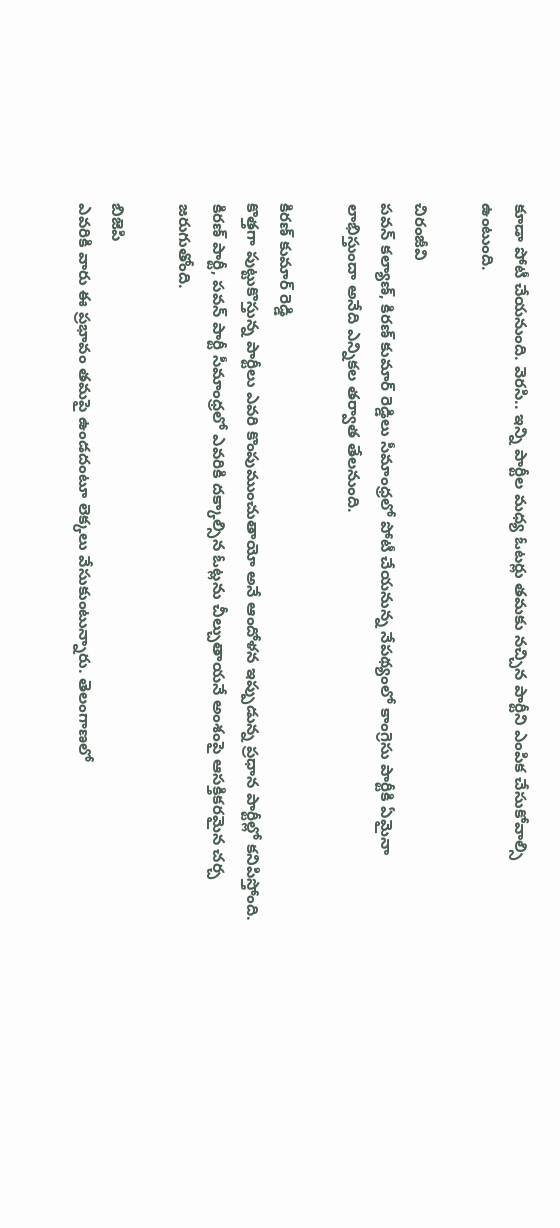కూడా పోటీ చేయనుంది. వెరసి.. ఇన్ని పార్టీల మధ్య ఓటర్లు తమకు నచ్చిన పార్టీని ఎంపిక చేసుకోవాల్సి ఉంటుంది.

చిరంజీవి
పవన్ కల్యాణ్, కిరణ్ కుమార్ రెడ్డిలు సీమాంధ్రలో పోటీ చేయనున్న నేపథ్యంలో కాంగ్రెసు పార్టీకి ఏమైనా లాభిస్తుందా అనేది ఎన్నికల తర్వాత తేలనుంది.

కిరణ్ కుమార్ రెడ్డి
కొత్తగా పుట్టుకొస్తున్న పార్టీలు ఎవరి కొంపుముంచుతాయో అనే ఆందోళన ఇప్పుడున్న ప్రధాన పార్టీల్లో కనిపిస్తోంది. కిరణ్ పార్టీ, పవన్ పార్టీ సీమాంధ్రలో ఎవరికి దక్కాల్సిన ఓట్లను చీల్చుతాయనే అంశంపై ఆసక్తికరమైన చర్చ జరుగుతోంది.

బిజెపి
ఎవరికి వారు ఈ ప్రభావం తమపై ఉండదంటూ లెక్కలు వేసుకుంటున్నారు. తెలంగాణలో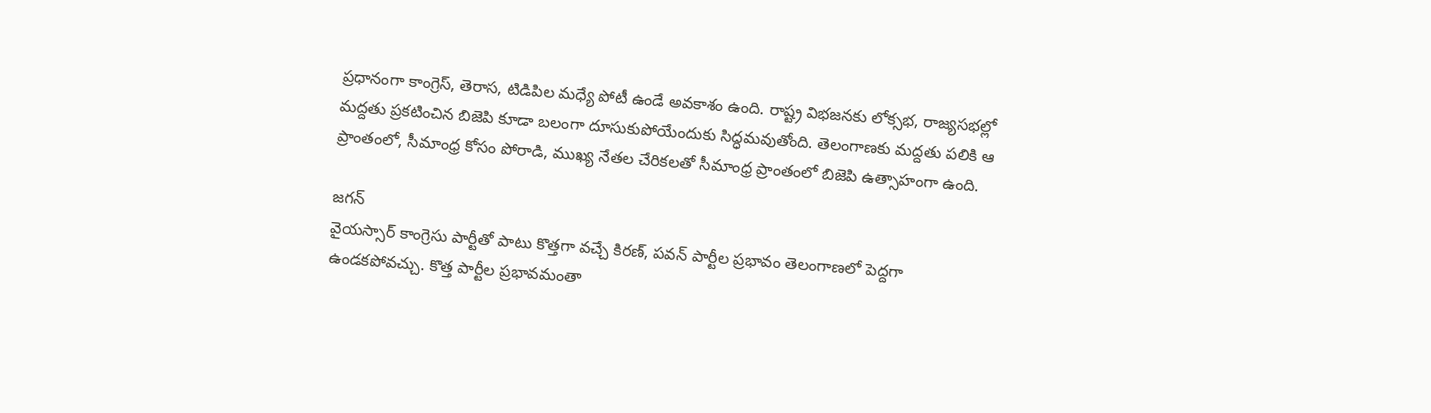ప్రధానంగా కాంగ్రెస్, తెరాస, టిడిపిల మధ్యే పోటీ ఉండే అవకాశం ఉంది. రాష్ట్ర విభజనకు లోక్సభ, రాజ్యసభల్లో మద్దతు ప్రకటించిన బిజెపి కూడా బలంగా దూసుకుపోయేందుకు సిద్ధమవుతోంది. తెలంగాణకు మద్దతు పలికి ఆ ప్రాంతంలో, సీమాంధ్ర కోసం పోరాడి, ముఖ్య నేతల చేరికలతో సీమాంధ్ర ప్రాంతంలో బిజెపి ఉత్సాహంగా ఉంది.

జగన్
వైయస్సార్ కాంగ్రెసు పార్టీతో పాటు కొత్తగా వచ్చే కిరణ్, పవన్ పార్టీల ప్రభావం తెలంగాణలో పెద్దగా ఉండకపోవచ్చు. కొత్త పార్టీల ప్రభావమంతా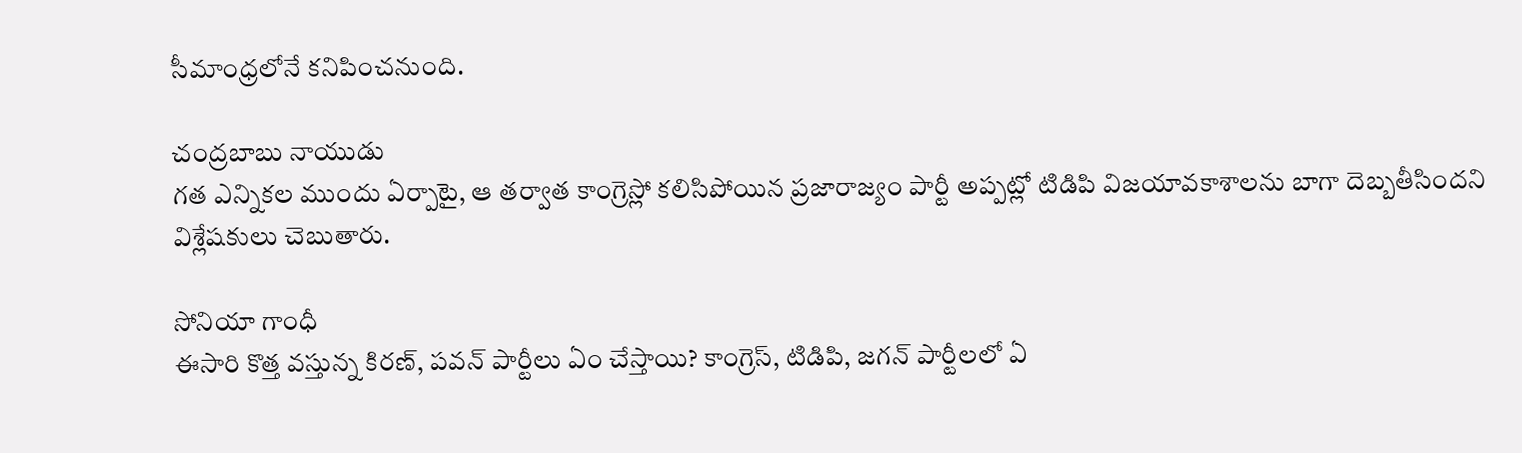సీమాంధ్రలోనే కనిపించనుంది.

చంద్రబాబు నాయుడు
గత ఎన్నికల ముందు ఏర్పాటై, ఆ తర్వాత కాంగ్రెస్లో కలిసిపోయిన ప్రజారాజ్యం పార్టీ అప్పట్లో టిడిపి విజయావకాశాలను బాగా దెబ్బతీసిందని విశ్లేషకులు చెబుతారు.

సోనియా గాంధీ
ఈసారి కొత్త వస్తున్న కిరణ్, పవన్ పార్టీలు ఏం చేస్తాయి? కాంగ్రెస్, టిడిపి, జగన్ పార్టీలలో ఏ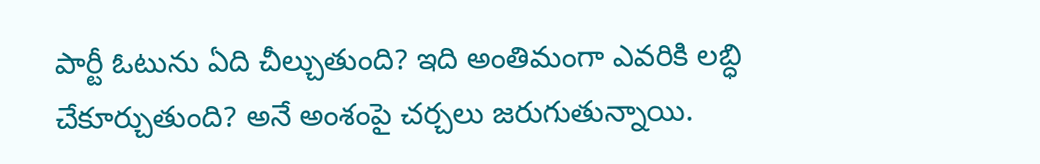పార్టీ ఓటును ఏది చీల్చుతుంది? ఇది అంతిమంగా ఎవరికి లబ్ధి చేకూర్చుతుంది? అనే అంశంపై చర్చలు జరుగుతున్నాయి.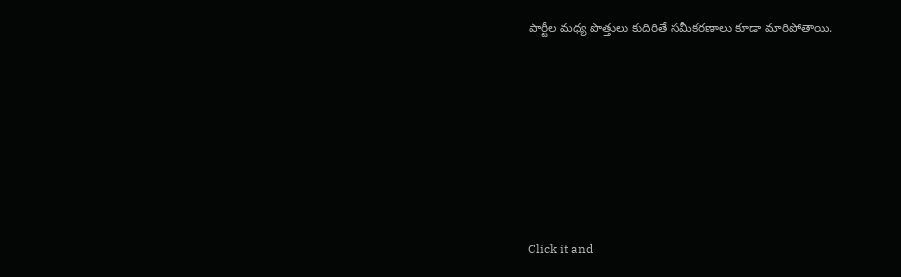పార్టీల మధ్య పొత్తులు కుదిరితే సమీకరణాలు కూడా మారిపోతాయి.












Click it and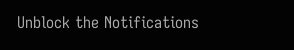Unblock the Notifications